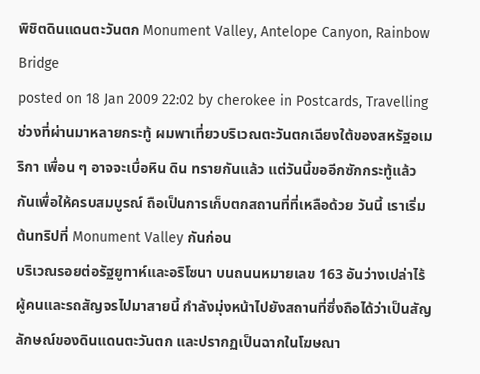พิชิตดินแดนตะวันตก Monument Valley, Antelope Canyon, Rainbow Bridge
posted on 18 Jan 2009 22:02 by cherokee in Postcards, Travellingช่วงที่ผ่านมาหลายกระทู้ ผมพาเที่ยวบริเวณตะวันตกเฉียงใต้ของสหรัฐอเมริกา เพื่อน ๆ อาจจะเบื่อหิน ดิน ทรายกันแล้ว แต่วันนี้ขออีกซักกระทู้แล้วกันเพื่อให้ครบสมบูรณ์ ถือเป็นการเก็บตกสถานที่ที่เหลือด้วย วันนี้ เราเริ่มต้นทริปที่ Monument Valley กันก่อน
บริเวณรอยต่อรัฐยูทาห์และอริโซนา บนถนนหมายเลข 163 อันว่างเปล่าไร้ผู้คนและรถสัญจรไปมาสายนี้ กำลังมุ่งหน้าไปยังสถานที่ซึ่งถือได้ว่าเป็นสัญลักษณ์ของดินแดนตะวันตก และปรากฏเป็นฉากในโฆษณา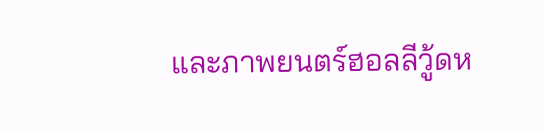และภาพยนตร์ฮอลลีวู้ดห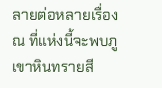ลายต่อหลายเรื่อง
ณ ที่แห่งนี้จะพบภูเขาหินทรายสี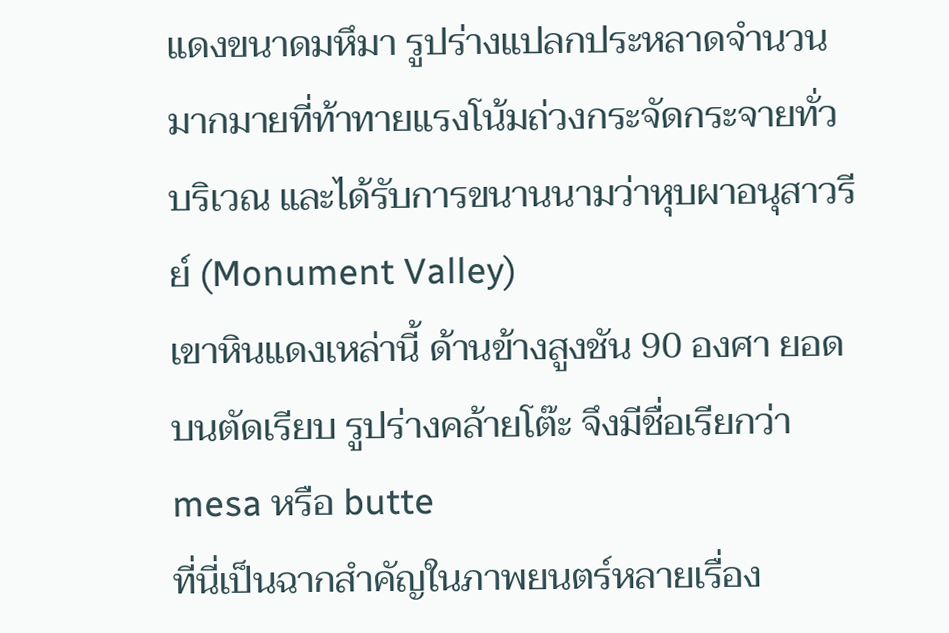แดงขนาดมหึมา รูปร่างแปลกประหลาดจำนวนมากมายที่ท้าทายแรงโน้มถ่วงกระจัดกระจายทั่วบริเวณ และได้รับการขนานนามว่าหุบผาอนุสาวรีย์ (Monument Valley)
เขาหินแดงเหล่านี้ ด้านข้างสูงชัน 90 องศา ยอดบนตัดเรียบ รูปร่างคล้ายโต๊ะ จึงมีชื่อเรียกว่า mesa หรือ butte
ที่นี่เป็นฉากสำคัญในภาพยนตร์หลายเรื่อง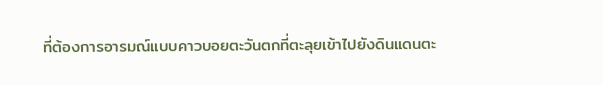ที่ต้องการอารมณ์แบบคาวบอยตะวันตกที่ตะลุยเข้าไปยังดินแดนตะ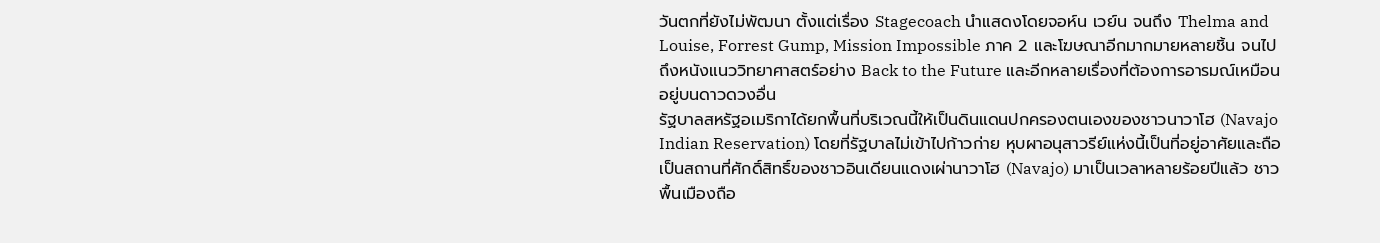วันตกที่ยังไม่พัฒนา ตั้งแต่เรื่อง Stagecoach นำแสดงโดยจอห์น เวย์น จนถึง Thelma and Louise, Forrest Gump, Mission Impossible ภาค 2 และโฆษณาอีกมากมายหลายชิ้น จนไปถึงหนังแนววิทยาศาสตร์อย่าง Back to the Future และอีกหลายเรื่องที่ต้องการอารมณ์เหมือนอยู่บนดาวดวงอื่น
รัฐบาลสหรัฐอเมริกาได้ยกพื้นที่บริเวณนี้ให้เป็นดินแดนปกครองตนเองของชาวนาวาโฮ (Navajo Indian Reservation) โดยที่รัฐบาลไม่เข้าไปก้าวก่าย หุบผาอนุสาวรีย์แห่งนี้เป็นที่อยู่อาศัยและถือเป็นสถานที่ศักดิ์สิทธิ์ของชาวอินเดียนแดงเผ่านาวาโฮ (Navajo) มาเป็นเวลาหลายร้อยปีแล้ว ชาวพื้นเมืองถือ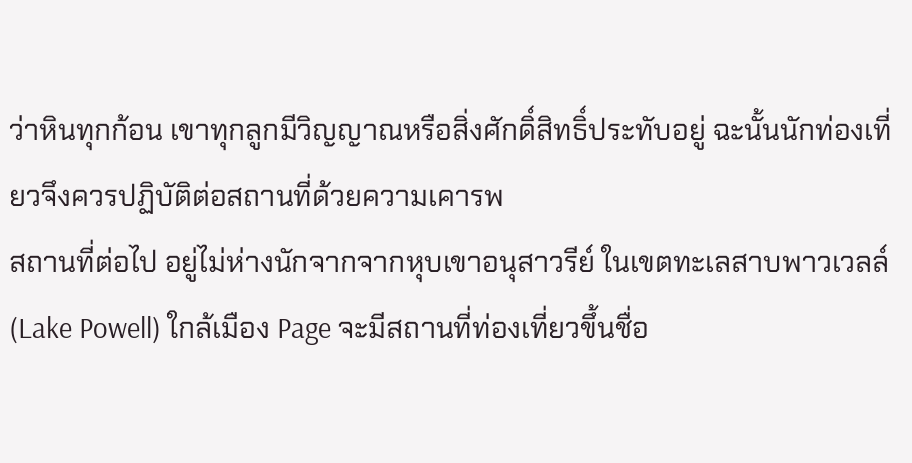ว่าหินทุกก้อน เขาทุกลูกมีวิญญาณหรือสิ่งศักดิ์สิทธิ์ประทับอยู่ ฉะนั้นนักท่องเที่ยวจึงควรปฏิบัติต่อสถานที่ด้วยความเคารพ
สถานที่ต่อไป อยู่ไม่ห่างนักจากจากหุบเขาอนุสาวรีย์ ในเขตทะเลสาบพาวเวลล์ (Lake Powell) ใกล้เมือง Page จะมีสถานที่ท่องเที่ยวขึ้นชื่อ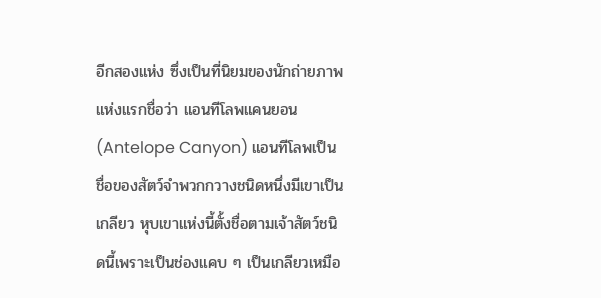อีกสองแห่ง ซึ่งเป็นที่นิยมของนักถ่ายภาพ แห่งแรกชื่อว่า แอนทีโลพแคนยอน (Antelope Canyon) แอนทีโลพเป็นชื่อของสัตว์จำพวกกวางชนิดหนึ่งมีเขาเป็นเกลียว หุบเขาแห่งนี้ตั้งชื่อตามเจ้าสัตว์ชนิดนี้เพราะเป็นช่องแคบ ๆ เป็นเกลียวเหมือ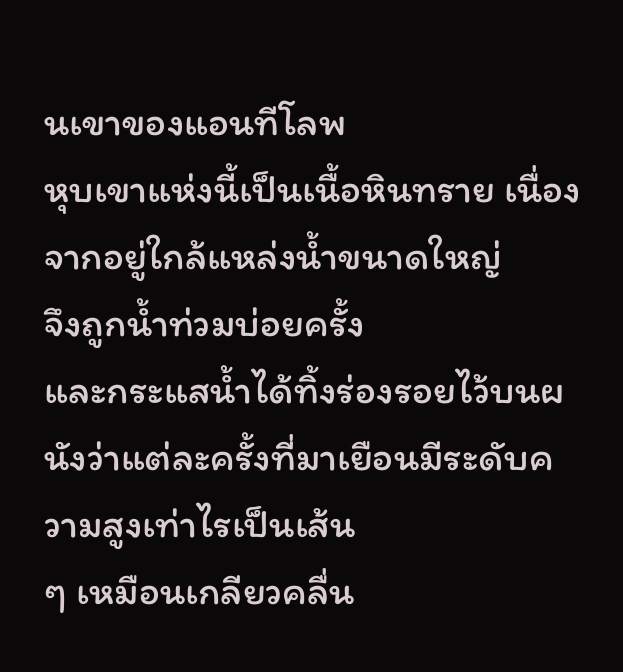นเขาของแอนทีโลพ
หุบเขาแห่งนี้เป็นเนื้อหินทราย เนื่องจากอยู่ใกล้แหล่งน้ำขนาดใหญ่
จึงถูกน้ำท่วมบ่อยครั้ง
และกระแสน้ำได้ทิ้งร่องรอยไว้บนผนังว่าแต่ละครั้งที่มาเยือนมีระดับความสูงเท่าไรเป็นเส้น
ๆ เหมือนเกลียวคลื่น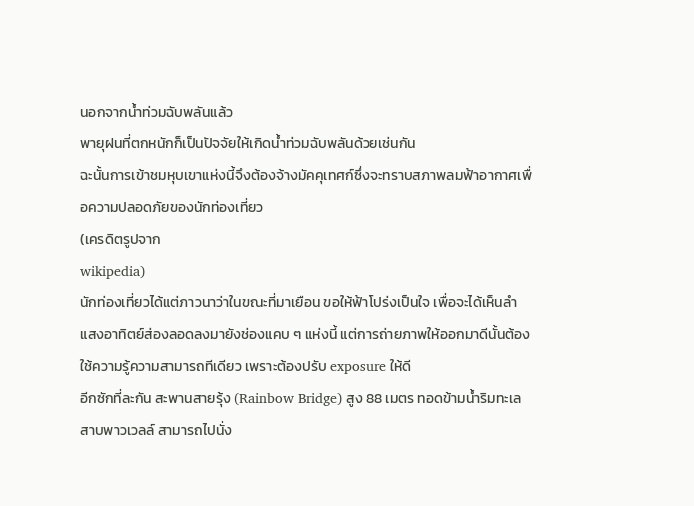นอกจากน้ำท่วมฉับพลันแล้ว
พายุฝนที่ตกหนักก็เป็นปัจจัยให้เกิดน้ำท่วมฉับพลันด้วยเช่นกัน
ฉะนั้นการเข้าชมหุบเขาแห่งนี้จึงต้องจ้างมัคคุเทศก์ซึ่งจะทราบสภาพลมฟ้าอากาศเพื่อความปลอดภัยของนักท่องเที่ยว
(เครดิตรูปจาก
wikipedia)
นักท่องเที่ยวได้แต่ภาวนาว่าในขณะที่มาเยือน ขอให้ฟ้าโปร่งเป็นใจ เพื่อจะได้เห็นลำแสงอาทิตย์ส่องลอดลงมายังช่องแคบ ๆ แห่งนี้ แต่การถ่ายภาพให้ออกมาดีนั้นต้องใช้ความรู้ความสามารถทีเดียว เพราะต้องปรับ exposure ให้ดี
อีกซักที่ละกัน สะพานสายรุ้ง (Rainbow Bridge) สูง 88 เมตร ทอดข้ามน้ำริมทะเลสาบพาวเวลล์ สามารถไปนั่ง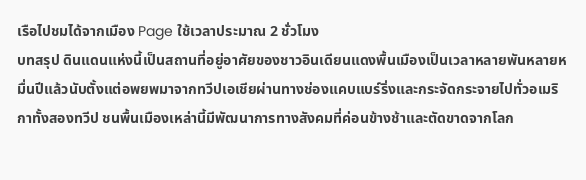เรือไปชมได้จากเมือง Page ใช้เวลาประมาณ 2 ชั่วโมง
บทสรุป ดินแดนแห่งนี้เป็นสถานที่อยู่อาศัยของชาวอินเดียนแดงพื้นเมืองเป็นเวลาหลายพันหลายหมื่นปีแล้วนับตั้งแต่อพยพมาจากทวีปเอเชียผ่านทางช่องแคบแบร์ริ่งและกระจัดกระจายไปทั่วอเมริกาทั้งสองทวีป ชนพื้นเมืองเหล่านี้มีพัฒนาการทางสังคมที่ค่อนข้างช้าและตัดขาดจากโลก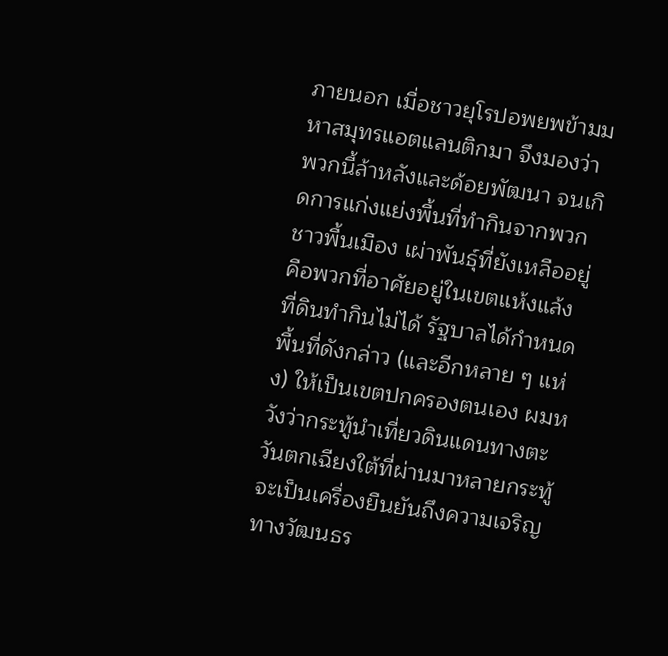ภายนอก เมื่อชาวยุโรปอพยพข้ามมหาสมุทรแอตแลนติกมา จึงมองว่าพวกนี้ล้าหลังและด้อยพัฒนา จนเกิดการแก่งแย่งพื้นที่ทำกินจากพวกชาวพื้นเมือง เผ่าพันธุ์ที่ยังเหลืออยู่คือพวกที่อาศัยอยู่ในเขตแห้งแล้ง ที่ดินทำกินไม่ได้ รัฐบาลได้กำหนดพื้นที่ดังกล่าว (และอีกหลาย ๆ แห่ง) ให้เป็นเขตปกครองตนเอง ผมหวังว่ากระทู้นำเที่ยวดินแดนทางตะวันตกเฉียงใต้ที่ผ่านมาหลายกระทู้ จะเป็นเครื่องยืนยันถึงความเจริญทางวัฒนธร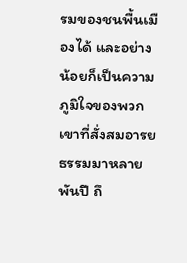รมของชนพื้นเมืองได้ และอย่างน้อยก็เป็นความภูมิใจของพวกเขาที่สั่งสมอารยธรรมมาหลายพันปี ถึ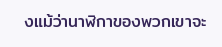งแม้ว่านาฬิกาของพวกเขาจะ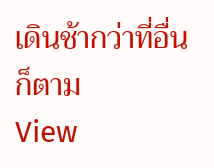เดินช้ากว่าที่อื่นก็ตาม
View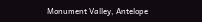Monument Valley, Antelope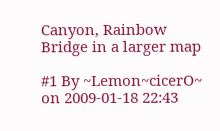Canyon, Rainbow Bridge in a larger map

#1 By ~Lemon~cicerO~ on 2009-01-18 22:43